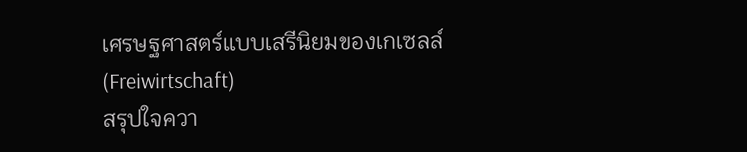เศรษฐศาสตร์แบบเสรีนิยมของเกเซลล์ (Freiwirtschaft)
สรุปใจควา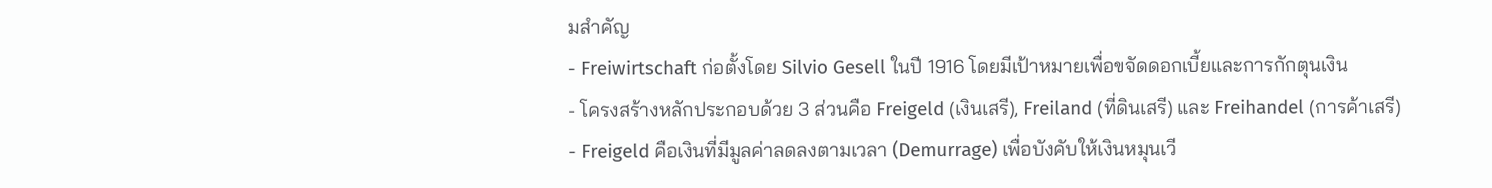มสำคัญ
- Freiwirtschaft ก่อตั้งโดย Silvio Gesell ในปี 1916 โดยมีเป้าหมายเพื่อขจัดดอกเบี้ยและการกักตุนเงิน
- โครงสร้างหลักประกอบด้วย 3 ส่วนคือ Freigeld (เงินเสรี), Freiland (ที่ดินเสรี) และ Freihandel (การค้าเสรี)
- Freigeld คือเงินที่มีมูลค่าลดลงตามเวลา (Demurrage) เพื่อบังคับให้เงินหมุนเวี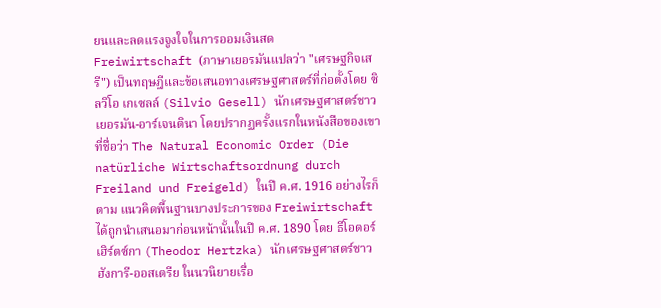ยนและลดแรงจูงใจในการออมเงินสด
Freiwirtschaft (ภาษาเยอรมันแปลว่า "เศรษฐกิจเสรี") เป็นทฤษฎีและข้อเสนอทางเศรษฐศาสตร์ที่ก่อตั้งโดย ซิลวิโอ เกเซลล์ (Silvio Gesell) นักเศรษฐศาสตร์ชาวเยอรมัน-อาร์เจนตินา โดยปรากฏครั้งแรกในหนังสือของเขาที่ชื่อว่า The Natural Economic Order (Die natürliche Wirtschaftsordnung durch Freiland und Freigeld) ในปี ค.ศ. 1916 อย่างไรก็ตาม แนวคิดพื้นฐานบางประการของ Freiwirtschaft ได้ถูกนำเสนอมาก่อนหน้านั้นในปี ค.ศ. 1890 โดย ธีโอดอร์ เฮิร์ตซ์กา (Theodor Hertzka) นักเศรษฐศาสตร์ชาวฮังการี-ออสเตรีย ในนวนิยายเรื่อ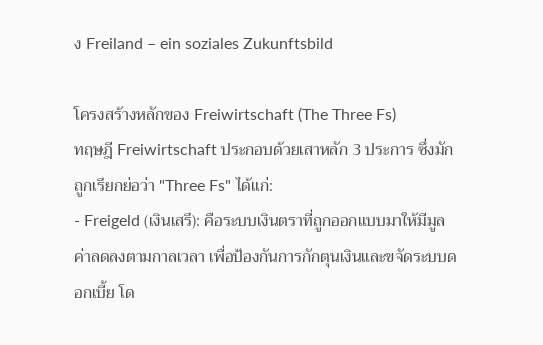ง Freiland – ein soziales Zukunftsbild

โครงสร้างหลักของ Freiwirtschaft (The Three Fs)
ทฤษฎี Freiwirtschaft ประกอบด้วยเสาหลัก 3 ประการ ซึ่งมักถูกเรียกย่อว่า "Three Fs" ได้แก่:
- Freigeld (เงินเสรี): คือระบบเงินตราที่ถูกออกแบบมาให้มีมูลค่าลดลงตามกาลเวลา เพื่อป้องกันการกักตุนเงินและขจัดระบบดอกเบี้ย โด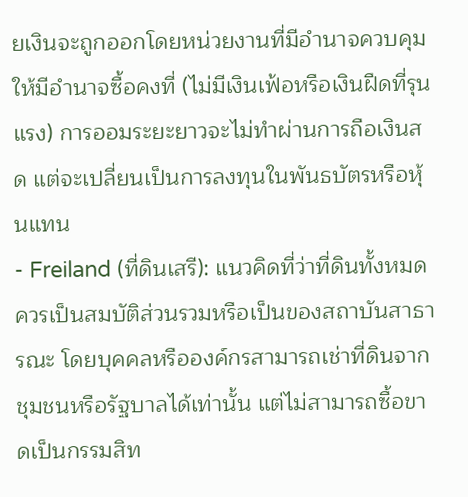ยเงินจะถูกออกโดยหน่วยงานที่มีอำนาจควบคุมให้มีอำนาจซื้อคงที่ (ไม่มีเงินเฟ้อหรือเงินฝืดที่รุนแรง) การออมระยะยาวจะไม่ทำผ่านการถือเงินสด แต่จะเปลี่ยนเป็นการลงทุนในพันธบัตรหรือหุ้นแทน
- Freiland (ที่ดินเสรี): แนวคิดที่ว่าที่ดินทั้งหมดควรเป็นสมบัติส่วนรวมหรือเป็นของสถาบันสาธารณะ โดยบุคคลหรือองค์กรสามารถเช่าที่ดินจากชุมชนหรือรัฐบาลได้เท่านั้น แต่ไม่สามารถซื้อขาดเป็นกรรมสิท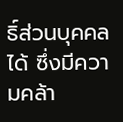ธิ์ส่วนบุคคลได้ ซึ่งมีความคล้า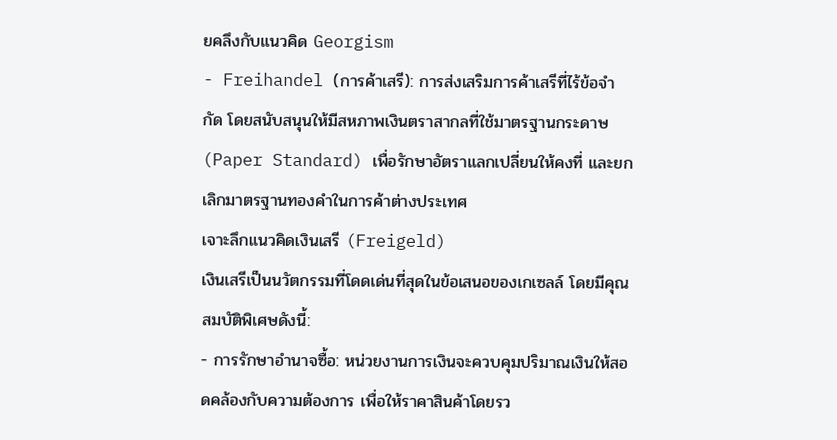ยคลึงกับแนวคิด Georgism
- Freihandel (การค้าเสรี): การส่งเสริมการค้าเสรีที่ไร้ข้อจำกัด โดยสนับสนุนให้มีสหภาพเงินตราสากลที่ใช้มาตรฐานกระดาษ (Paper Standard) เพื่อรักษาอัตราแลกเปลี่ยนให้คงที่ และยกเลิกมาตรฐานทองคำในการค้าต่างประเทศ
เจาะลึกแนวคิดเงินเสรี (Freigeld)
เงินเสรีเป็นนวัตกรรมที่โดดเด่นที่สุดในข้อเสนอของเกเซลล์ โดยมีคุณสมบัติพิเศษดังนี้:
- การรักษาอำนาจซื้อ: หน่วยงานการเงินจะควบคุมปริมาณเงินให้สอดคล้องกับความต้องการ เพื่อให้ราคาสินค้าโดยรว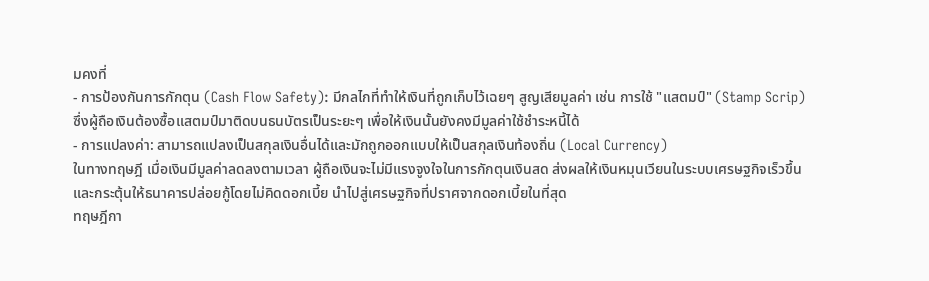มคงที่
- การป้องกันการกักตุน (Cash Flow Safety): มีกลไกที่ทำให้เงินที่ถูกเก็บไว้เฉยๆ สูญเสียมูลค่า เช่น การใช้ "แสตมป์" (Stamp Scrip) ซึ่งผู้ถือเงินต้องซื้อแสตมป์มาติดบนธนบัตรเป็นระยะๆ เพื่อให้เงินนั้นยังคงมีมูลค่าใช้ชำระหนี้ได้
- การแปลงค่า: สามารถแปลงเป็นสกุลเงินอื่นได้และมักถูกออกแบบให้เป็นสกุลเงินท้องถิ่น (Local Currency)
ในทางทฤษฎี เมื่อเงินมีมูลค่าลดลงตามเวลา ผู้ถือเงินจะไม่มีแรงจูงใจในการกักตุนเงินสด ส่งผลให้เงินหมุนเวียนในระบบเศรษฐกิจเร็วขึ้น และกระตุ้นให้ธนาคารปล่อยกู้โดยไม่คิดดอกเบี้ย นำไปสู่เศรษฐกิจที่ปราศจากดอกเบี้ยในที่สุด
ทฤษฎีกา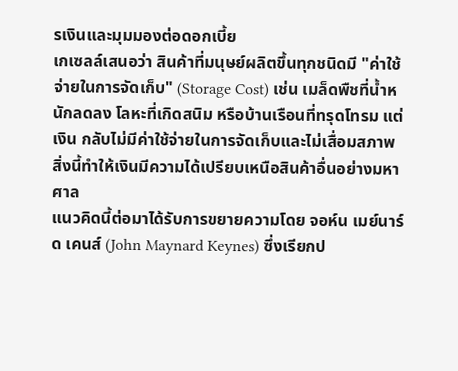รเงินและมุมมองต่อดอกเบี้ย
เกเซลล์เสนอว่า สินค้าที่มนุษย์ผลิตขึ้นทุกชนิดมี "ค่าใช้จ่ายในการจัดเก็บ" (Storage Cost) เช่น เมล็ดพืชที่น้ำหนักลดลง โลหะที่เกิดสนิม หรือบ้านเรือนที่ทรุดโทรม แต่ เงิน กลับไม่มีค่าใช้จ่ายในการจัดเก็บและไม่เสื่อมสภาพ สิ่งนี้ทำให้เงินมีความได้เปรียบเหนือสินค้าอื่นอย่างมหาศาล
แนวคิดนี้ต่อมาได้รับการขยายความโดย จอห์น เมย์นาร์ด เคนส์ (John Maynard Keynes) ซึ่งเรียกป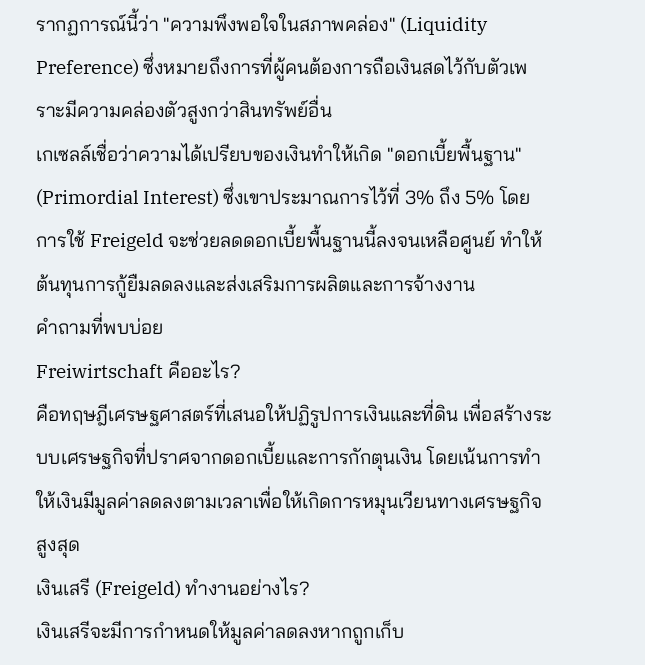รากฏการณ์นี้ว่า "ความพึงพอใจในสภาพคล่อง" (Liquidity Preference) ซึ่งหมายถึงการที่ผู้คนต้องการถือเงินสดไว้กับตัวเพราะมีความคล่องตัวสูงกว่าสินทรัพย์อื่น
เกเซลล์เชื่อว่าความได้เปรียบของเงินทำให้เกิด "ดอกเบี้ยพื้นฐาน" (Primordial Interest) ซึ่งเขาประมาณการไว้ที่ 3% ถึง 5% โดยการใช้ Freigeld จะช่วยลดดอกเบี้ยพื้นฐานนี้ลงจนเหลือศูนย์ ทำให้ต้นทุนการกู้ยืมลดลงและส่งเสริมการผลิตและการจ้างงาน
คำถามที่พบบ่อย
Freiwirtschaft คืออะไร?
คือทฤษฎีเศรษฐศาสตร์ที่เสนอให้ปฏิรูปการเงินและที่ดิน เพื่อสร้างระบบเศรษฐกิจที่ปราศจากดอกเบี้ยและการกักตุนเงิน โดยเน้นการทำให้เงินมีมูลค่าลดลงตามเวลาเพื่อให้เกิดการหมุนเวียนทางเศรษฐกิจสูงสุด
เงินเสรี (Freigeld) ทำงานอย่างไร?
เงินเสรีจะมีการกำหนดให้มูลค่าลดลงหากถูกเก็บ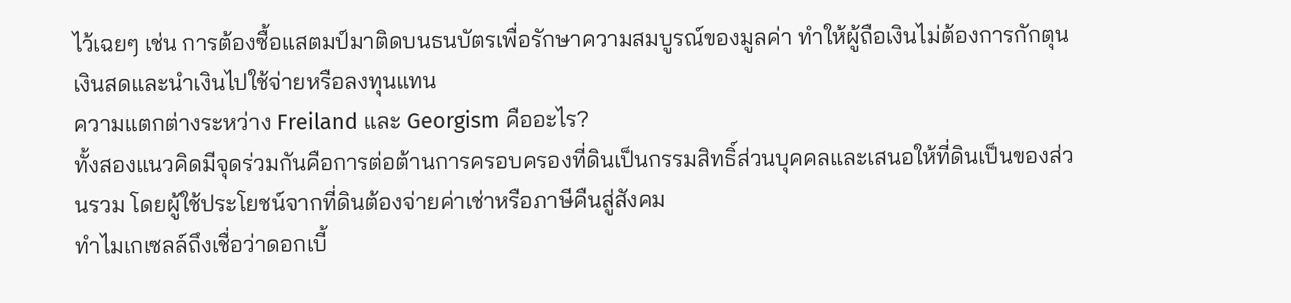ไว้เฉยๆ เช่น การต้องซื้อแสตมป์มาติดบนธนบัตรเพื่อรักษาความสมบูรณ์ของมูลค่า ทำให้ผู้ถือเงินไม่ต้องการกักตุนเงินสดและนำเงินไปใช้จ่ายหรือลงทุนแทน
ความแตกต่างระหว่าง Freiland และ Georgism คืออะไร?
ทั้งสองแนวคิดมีจุดร่วมกันคือการต่อต้านการครอบครองที่ดินเป็นกรรมสิทธิ์ส่วนบุคคลและเสนอให้ที่ดินเป็นของส่วนรวม โดยผู้ใช้ประโยชน์จากที่ดินต้องจ่ายค่าเช่าหรือภาษีคืนสู่สังคม
ทำไมเกเซลล์ถึงเชื่อว่าดอกเบี้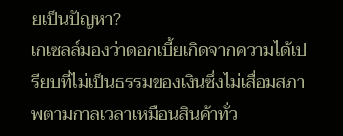ยเป็นปัญหา?
เกเซลล์มองว่าดอกเบี้ยเกิดจากความได้เปรียบที่ไม่เป็นธรรมของเงินซึ่งไม่เสื่อมสภาพตามกาลเวลาเหมือนสินค้าทั่ว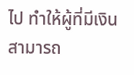ไป ทำให้ผู้ที่มีเงินสามารถ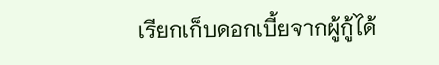เรียกเก็บดอกเบี้ยจากผู้กู้ได้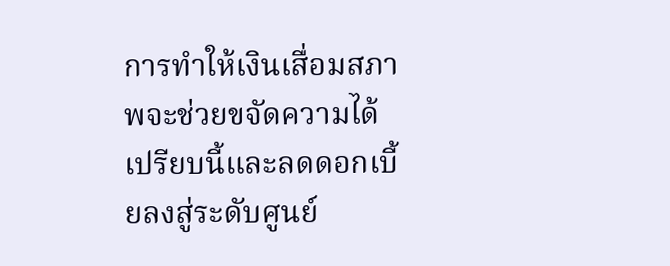การทำให้เงินเสื่อมสภาพจะช่วยขจัดความได้เปรียบนี้และลดดอกเบี้ยลงสู่ระดับศูนย์